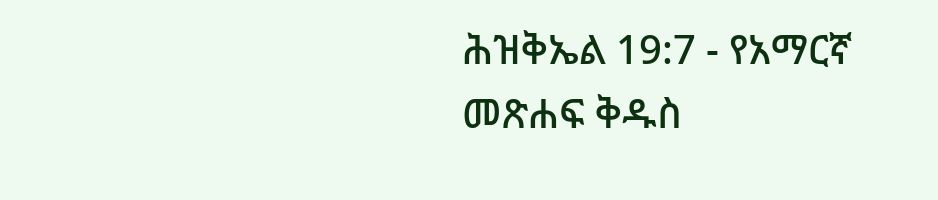ሕዝቅኤል 19:7 - የአማርኛ መጽሐፍ ቅዱስ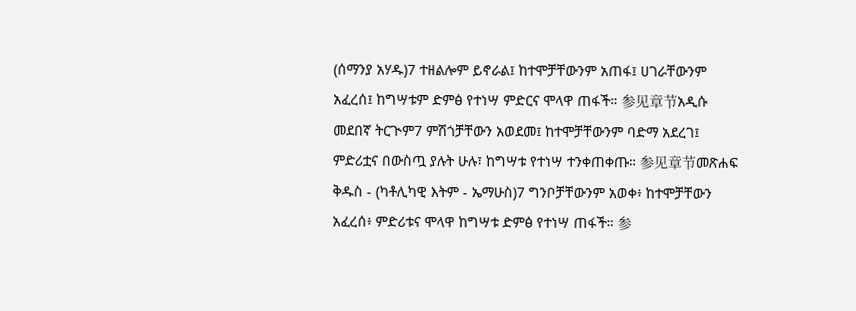(ሰማንያ አሃዱ)7 ተዘልሎም ይኖራል፤ ከተሞቻቸውንም አጠፋ፤ ሀገራቸውንም አፈረሰ፤ ከግሣቱም ድምፅ የተነሣ ምድርና ሞላዋ ጠፋች። 参见章节አዲሱ መደበኛ ትርጒም7 ምሽጎቻቸውን አወደመ፤ ከተሞቻቸውንም ባድማ አደረገ፤ ምድሪቷና በውስጧ ያሉት ሁሉ፣ ከግሣቱ የተነሣ ተንቀጠቀጡ። 参见章节መጽሐፍ ቅዱስ - (ካቶሊካዊ እትም - ኤማሁስ)7 ግንቦቻቸውንም አወቀ፥ ከተሞቻቸውን አፈረሰ፥ ምድሪቱና ሞላዋ ከግሣቱ ድምፅ የተነሣ ጠፋች። 参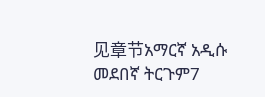见章节አማርኛ አዲሱ መደበኛ ትርጉም7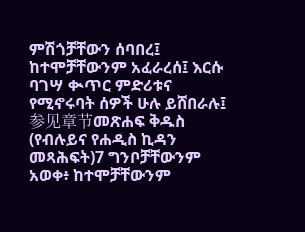ምሽጎቻቸውን ሰባበረ፤ ከተሞቻቸውንም አፈራረሰ፤ እርሱ ባገሣ ቊጥር ምድሪቱና የሚኖሩባት ሰዎች ሁሉ ይሸበራሉ፤ 参见章节መጽሐፍ ቅዱስ (የብሉይና የሐዲስ ኪዳን መጻሕፍት)7 ግንቦቻቸውንም አወቀ፥ ከተሞቻቸውንም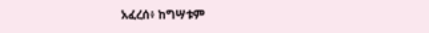አፈረሰ፥ ከግሣቱም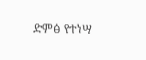ድምፅ የተነሣ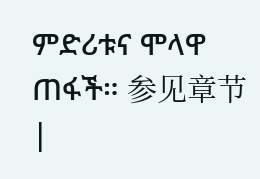ምድሪቱና ሞላዋ ጠፋች። 参见章节 |